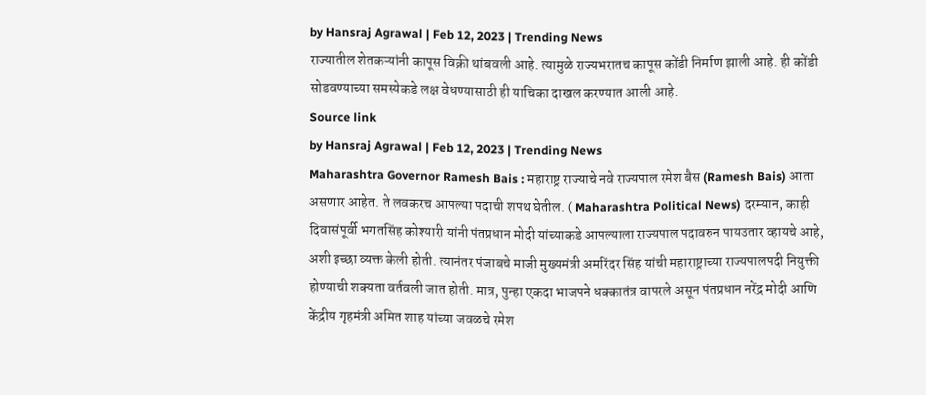by Hansraj Agrawal | Feb 12, 2023 | Trending News
राज्यातील शेतकऱ्यांनी कापूस विक्री थांबवली आहे. त्यामुळे राज्यभरातच कापूस कोंडी निर्माण झाली आहे. ही कोंडी सोडवण्याच्या समस्येकडे लक्ष वेधण्यासाठी ही याचिका दाखल करण्यात आली आहे.
Source link
by Hansraj Agrawal | Feb 12, 2023 | Trending News
Maharashtra Governor Ramesh Bais : महाराष्ट्र राज्याचे नवे राज्यपाल रमेश बैस (Ramesh Bais) आता असणार आहेत. ते लवकरच आपल्या पदाची शपथ घेतील. ( Maharashtra Political News) दरम्यान, काही दिवासंपूर्वी भगतसिंह कोश्यारी यांनी पंतप्रधान मोदी यांच्याकडे आपल्याला राज्यपाल पदावरुन पायउतार व्हायचे आहे, अशी इच्छा व्यक्त केली होती. त्यानंतर पंजाबचे माजी मुख्यमंत्री अमरिंदर सिंह यांची महाराष्ट्राच्या राज्यपालपदी नियुक्ती होण्याची शक्यता वर्तवली जात होती. मात्र, पुन्हा एकदा भाजपने धक्कातंत्र वापरले असून पंतप्रधान नरेंद्र मोदी आणि केंद्रीय गृहमंत्री अमित शाह यांच्या जवळचे रमेश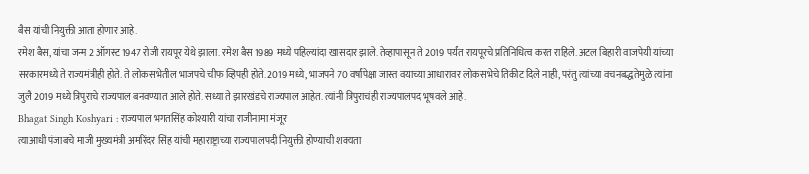बैस यांची नियुक्ती आता होणार आहे.
रमेश बैस, यांचा जन्म 2 ऑगस्ट 1947 रोजी रायपूर येथे झाला. रमेश बैस 1989 मध्ये पहिल्यांदा खासदार झाले. तेव्हापासून ते 2019 पर्यंत रायपूरचे प्रतिनिधित्व करत राहिले. अटल बिहारी वाजपेयी यांच्या सरकारमध्ये ते राज्यमंत्रीही होते. ते लोकसभेतील भाजपचे चीफ व्हिपही होते. 2019 मध्ये, भाजपने 70 वर्षांपेक्षा जास्त वयाच्या आधारावर लोकसभेचे तिकीट दिले नाही, परंतु त्यांच्या वचनबद्धतेमुळे त्यांना जुलै 2019 मध्ये त्रिपुराचे राज्यपाल बनवण्यात आले होते. सध्या ते झारखंडचे राज्यपाल आहेत. त्यांनी त्रिपुराचंही राज्यपालपद भूषवले आहे.
Bhagat Singh Koshyari : राज्यपाल भगतसिंह कोश्यारी यांचा राजीनामा मंजूर
त्याआधी पंजाबचे माजी मुख्यमंत्री अमरिंदर सिंह यांची महाराष्ट्राच्या राज्यपालपदी नियुक्ती होण्याची शक्यता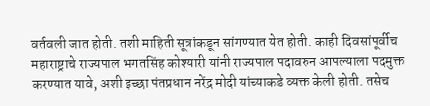वर्तवली जात होती. तशी माहिती सूत्रांकडून सांगण्यात येत होती. काही दिवसांपूर्वीच महाराष्ट्राचे राज्यपाल भगतसिंह कोश्यारी यांनी राज्यपाल पदावरुन आपल्याला पदमुक्त करण्यात यावे, अशी इच्छा पंतप्रधान नरेंद्र मोदी यांच्याकडे व्यक्त केली होती. तसेच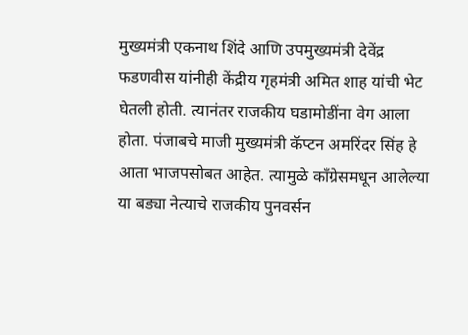मुख्यमंत्री एकनाथ शिंदे आणि उपमुख्यमंत्री देवेंद्र फडणवीस यांनीही केंद्रीय गृहमंत्री अमित शाह यांची भेट घेतली होती. त्यानंतर राजकीय घडामोडींना वेग आला होता. पंजाबचे माजी मुख्यमंत्री कॅप्टन अमरिंदर सिंह हे आता भाजपसोबत आहेत. त्यामुळे काँग्रेसमधून आलेल्या या बड्या नेत्याचे राजकीय पुनवर्सन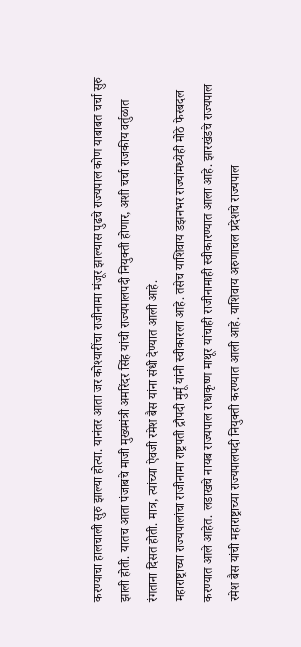करण्याचा हालचाली सुरु झाल्या होत्या. यानंतर आता जर कोश्यारींचा राजीनामा मंजूर झाल्यास पुढचे राज्यपाल कोण याबाबत चर्चा सुरु झाली होती. यातच आता पंजाबचे माजी मुख्यमंत्री अमरिंदर सिंह यांची राज्यपालपदी नियुक्ती होणार, अशी चर्चा राजकीय वर्तुळात रंगताना दिसत होती. मात्र, त्यांच्या ऐवजी रमेश बैस यांना संधी देण्यात आली आहे.
महाराष्ट्राच्या राज्यपालांचा राजीनामा राष्ट्रपती द्रौपदी मुर्मू यांनी स्वीकारला आहे. तसेच याशिवाय डझनभर राज्यांमध्येही मोठे फेरबदल करण्यात आले आहेत. लडाखचे नायब राज्यपाल राधाकृष्ण माथूर यांचाही राजीनामाही स्वीकारण्यात आला आहे. झारखंडचे राज्यपाल रमेश बैस यांची महाराष्ट्राच्या राज्यपालपदी नियुक्ती करण्यात आली आहे. याशिवाय अरुणाचल प्रदेशचे राज्यपाल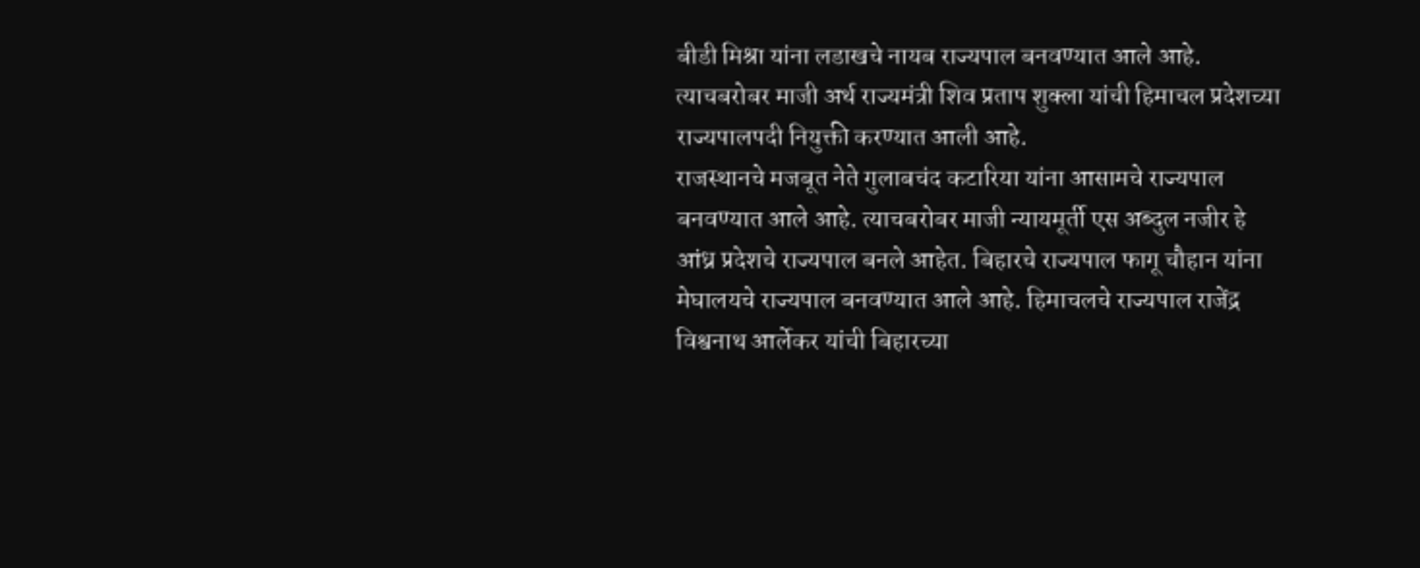बीडी मिश्रा यांना लडाखचे नायब राज्यपाल बनवण्यात आले आहे. त्याचबरोबर माजी अर्थ राज्यमंत्री शिव प्रताप शुक्ला यांची हिमाचल प्रदेशच्या राज्यपालपदी नियुक्ती करण्यात आली आहे.
राजस्थानचे मजबूत नेते गुलाबचंद कटारिया यांना आसामचे राज्यपाल बनवण्यात आले आहे. त्याचबरोबर माजी न्यायमूर्ती एस अब्दुल नजीर हे आंध्र प्रदेशचे राज्यपाल बनले आहेत. बिहारचे राज्यपाल फागू चौहान यांना मेघालयचे राज्यपाल बनवण्यात आले आहे. हिमाचलचे राज्यपाल राजेंद्र विश्वनाथ आर्लेकर यांची बिहारच्या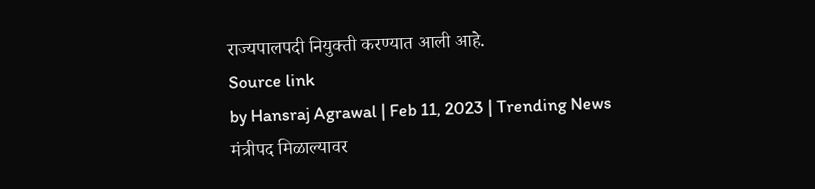राज्यपालपदी नियुक्ती करण्यात आली आहे.
Source link
by Hansraj Agrawal | Feb 11, 2023 | Trending News
मंत्रीपद मिळाल्यावर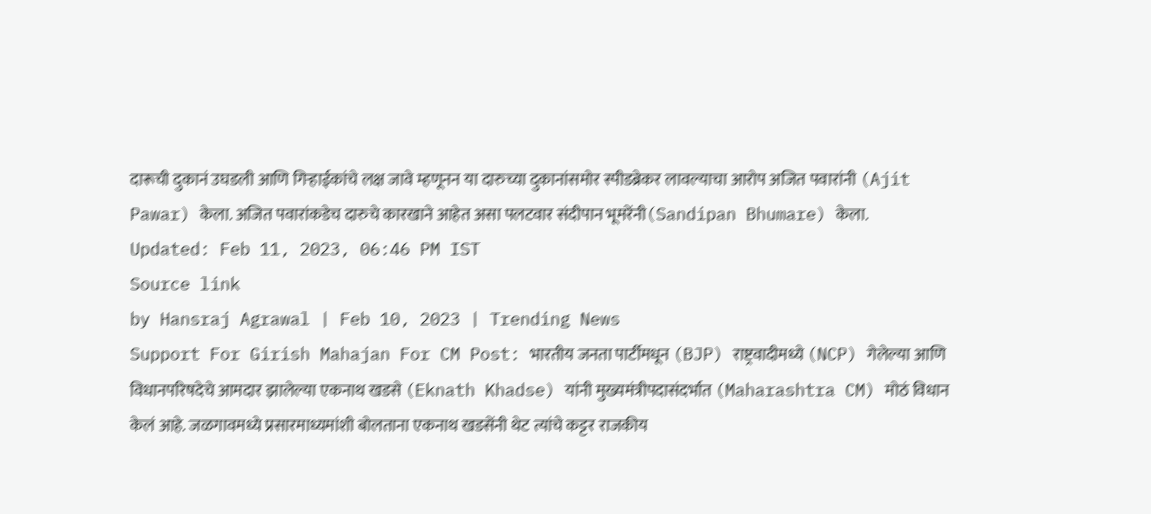दारूची दुकानं उघडली आणि गिऱ्हाईकांचे लक्ष जावे म्हणूनन या दारुच्या दुकानांसमोर स्पीडब्रेकर लावल्याचा आरोप अजित पवारांनी (Ajit Pawar) केला. अजित पवारांकडेच दारुचे कारखाने आहेत असा पलटवार संदीपान भूमरेंनी(Sandipan Bhumare) केला.
Updated: Feb 11, 2023, 06:46 PM IST
Source link
by Hansraj Agrawal | Feb 10, 2023 | Trending News
Support For Girish Mahajan For CM Post: भारतीय जनता पार्टीमधून (BJP) राष्ट्रवादीमध्ये (NCP) गेलेल्या आणि विधानपरिषदेचे आमदार झालेल्या एकनाथ खडसे (Eknath Khadse) यांनी मुख्यमंत्रीपदासंदर्भात (Maharashtra CM) मोठं विधान केलं आहे. जळगावमध्ये प्रसारमाध्यमांशी बोलताना एकनाथ खडसेंनी थेट त्यांचे कट्टर राजकीय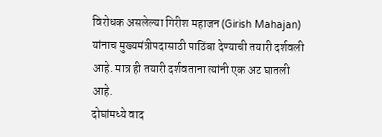विरोधक असलेल्या गिरीश महाजन (Girish Mahajan) यांनाच मुख्यमंत्रीपदासाठी पाठिंबा देण्याची तयारी दर्शवली आहे. मात्र ही तयारी दर्शवताना त्यांनी एक अट घातली आहे.
दोघांमध्ये वाद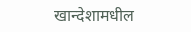खान्देशामधील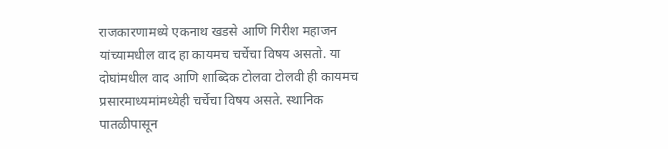राजकारणामध्ये एकनाथ खडसे आणि गिरीश महाजन यांच्यामधील वाद हा कायमच चर्चेचा विषय असतो. या दोघांमधील वाद आणि शाब्दिक टोलवा टोलवी ही कायमच प्रसारमाध्यमांमध्येही चर्चेचा विषय असते. स्थानिक पातळीपासून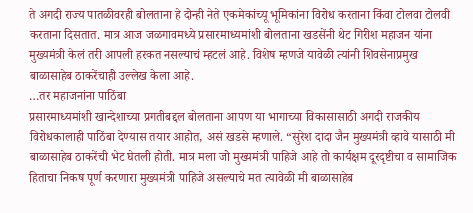ते अगदी राज्य पातळीवरही बोलताना हे दोन्ही नेते एकमेकांच्यू भूमिकांना विरोध करताना किंवा टोलवा टोलवी करताना दिसतात. मात्र आज जळगावमध्ये प्रसारमाध्यमांशी बोलताना खडसेंनी थेट गिरीश महाजन यांना मुख्यमंत्री केलं तरी आपली हरकत नसल्याचं म्हटलं आहे. विशेष म्हणजे यावेळी त्यांनी शिवसेनाप्रमुख बाळासाहेब ठाकरेंचाही उल्लेख केला आहे.
…तर महाजनांना पाठिंबा
प्रसारमाध्यमांशी खान्देशाच्या प्रगतीबद्दल बोलताना आपण या भागाच्या विकासासाठी अगदी राजकीय विरोधकालाही पाठिंबा देण्यास तयार आहोत, असं खडसे म्हणाले. “सुरेश दादा जैन मुख्यमंत्री व्हावे यासाठी मी बाळासाहेब ठाकरेंची भेट घेतली होती. मात्र मला जो मुख्यमंत्री पाहिजे आहे तो कार्यक्षम दूरदृष्टीचा व सामाजिक हिताचा निकष पूर्ण करणारा मुख्यमंत्री पाहिजे असल्याचे मत त्यावेळी मी बाळासाहेब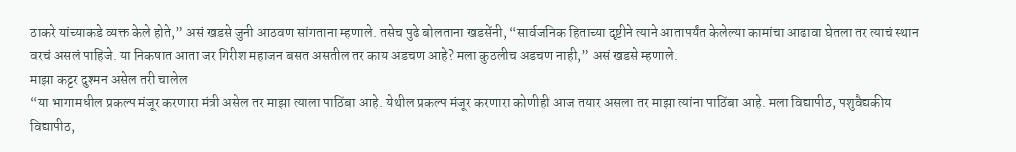ठाकरे यांच्याकडे व्यक्त केले होते,” असं खडसे जुनी आठवण सांगताना म्हणाले. तसेच पुढे बोलताना खडसेंनी, “सार्वजनिक हिताच्या दृष्टीने त्याने आतापर्यंत केलेल्या कामांचा आढावा घेतला तर त्याचं स्थान वरचं असलं पाहिजे. या निकषात आता जर गिरीश महाजन बसत असतील तर काय अडचण आहे? मला कुठलीच अडचण नाही,” असं खडसे म्हणाले.
माझा कट्टर दुश्मन असेल तरी चालेल
“या भागामधील प्रकल्प मंजूर करणारा मंत्री असेल तर माझा त्याला पाठिंबा आहे. येथील प्रकल्प मंजूर करणारा कोणीही आज तयार असला तर माझा त्यांना पाठिंबा आहे. मला विद्यापीठ, पशुवैद्यकीय विद्यापीठ,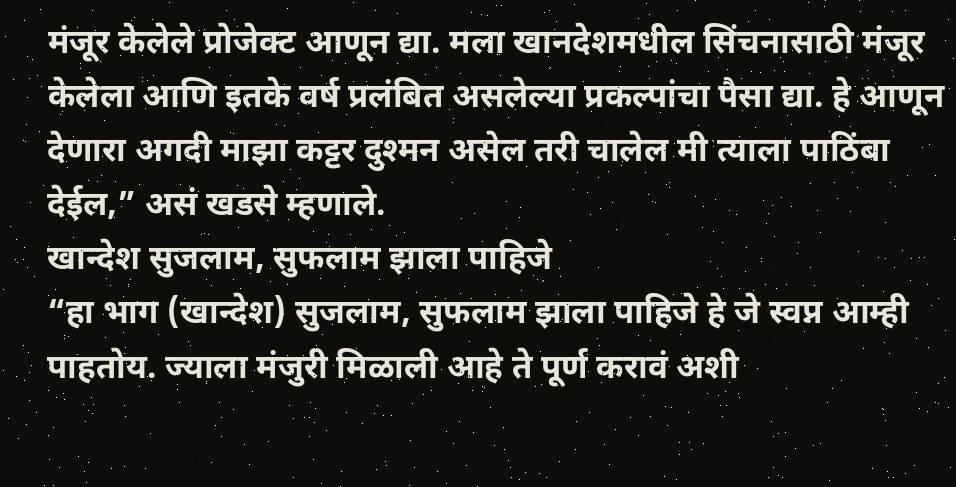मंजूर केलेले प्रोजेक्ट आणून द्या. मला खानदेशमधील सिंचनासाठी मंजूर केलेला आणि इतके वर्ष प्रलंबित असलेल्या प्रकल्पांचा पैसा द्या. हे आणून देणारा अगदी माझा कट्टर दुश्मन असेल तरी चालेल मी त्याला पाठिंबा देईल,” असं खडसे म्हणाले.
खान्देश सुजलाम, सुफलाम झाला पाहिजे
“हा भाग (खान्देश) सुजलाम, सुफलाम झाला पाहिजे हे जे स्वप्न आम्ही पाहतोय. ज्याला मंजुरी मिळाली आहे ते पूर्ण करावं अशी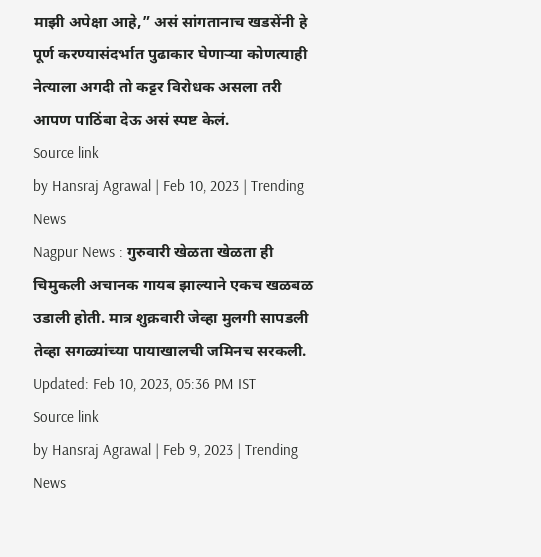माझी अपेक्षा आहे,” असं सांगतानाच खडसेंनी हे पूर्ण करण्यासंदर्भात पुढाकार घेणाऱ्या कोणत्याही नेत्याला अगदी तो कट्टर विरोधक असला तरी आपण पाठिंबा देऊ असं स्पष्ट केलं.
Source link
by Hansraj Agrawal | Feb 10, 2023 | Trending News
Nagpur News : गुरुवारी खेळता खेळता ही चिमुकली अचानक गायब झाल्याने एकच खळबळ उडाली होती. मात्र शुक्रवारी जेव्हा मुलगी सापडली तेव्हा सगळ्यांच्या पायाखालची जमिनच सरकली.
Updated: Feb 10, 2023, 05:36 PM IST
Source link
by Hansraj Agrawal | Feb 9, 2023 | Trending News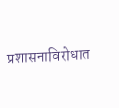प्रशासनाविरोधात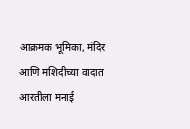आक्रमक भूमिका, मंदिर आणि मशिदीच्या वादात आरतीला मनाई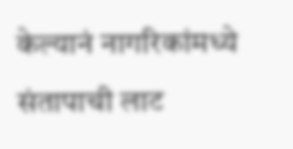केल्यानं नागरिकांमध्ये संतापाची लाट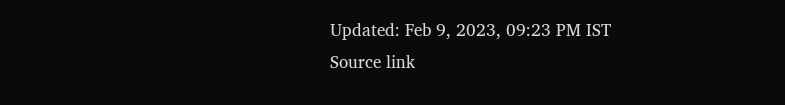Updated: Feb 9, 2023, 09:23 PM IST
Source link